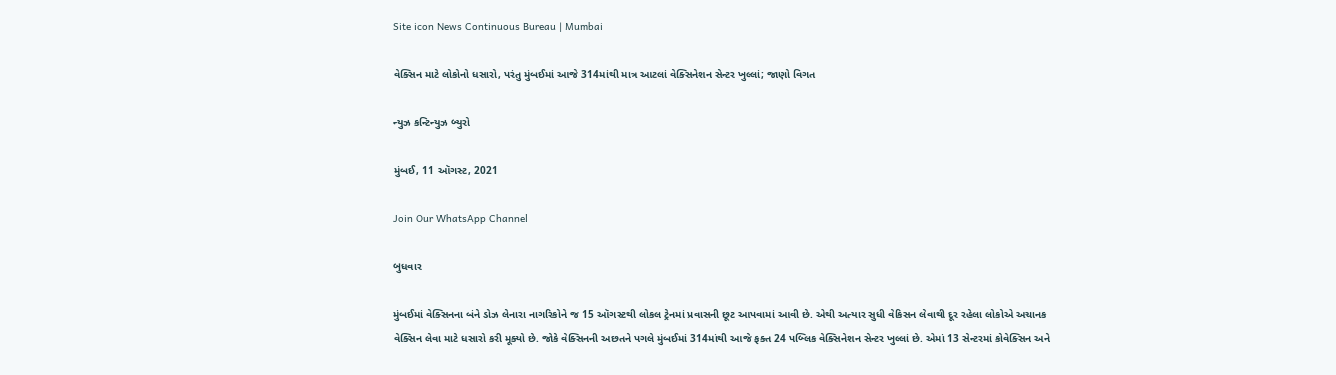Site icon News Continuous Bureau | Mumbai

વેક્સિન માટે લોકોનો ધસારો, પરંતુ મુંબઈમાં આજે 314માંથી માત્ર આટલાં વેક્સિનેશન સેન્ટર ખુલ્લાં; જાણો વિગત

ન્યુઝ કન્ટિન્યુઝ બ્યુરો

મુંબઈ, 11 ઑગસ્ટ, 2021

Join Our WhatsApp Channel

બુધવાર

મુંબઈમાં વેક્સિનના બંને ડોઝ લેનારા નાગરિકોને જ 15 ઑગસ્ટથી લોકલ ટ્રેનમાં પ્રવાસની છૂટ આપવામાં આવી છે. એથી અત્યાર સુધી વેકિસન લેવાથી દૂર રહેલા લોકોએ અચાનક વેક્સિન લેવા માટે ધસારો કરી મૂક્યો છે. જોકે વેક્સિનની અછતને પગલે મુંબઈમાં 314માંથી આજે ફક્ત 24 પબ્લિક વેક્સિનેશન સેન્ટર ખુલ્લાં છે. એમાં 13 સેન્ટરમાં કોવેક્સિન અને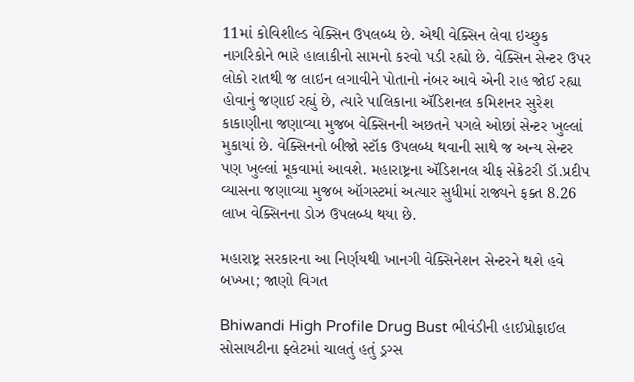11માં કોવિશીલ્ડ વેક્સિન ઉપલબ્ધ છે. એથી વેક્સિન લેવા ઇચ્છુક નાગરિકોને ભારે હાલાકીનો સામનો કરવો પડી રહ્યો છે. વેક્સિન સેન્ટર ઉપર લોકો રાતથી જ લાઇન લગાવીને પોતાનો નંબર આવે એની રાહ જોઈ રહ્યા હોવાનું જણાઈ રહ્યું છે, ત્યારે પાલિકાના ઍડિશનલ કમિશનર સુરેશ કાકાણીના જણાવ્યા મુજબ વેક્સિનની અછતને પગલે ઓછાં સેન્ટર ખુલ્લાં મુકાયાં છે. વેક્સિનનો બીજો સ્ટૉક ઉપલબ્ધ થવાની સાથે જ અન્ય સેન્ટર પણ ખુલ્લાં મૂકવામાં આવશે. મહારાષ્ટ્રના ઍડિશનલ ચીફ સેક્રેટરી ડૉ.પ્રદીપ વ્યાસના જણાવ્યા મુજબ ઑગસ્ટમાં અત્યાર સુધીમાં રાજ્યને ફક્ત 8.26 લાખ વેક્સિનના ડોઝ ઉપલબ્ધ થયા છે.

મહારાષ્ટ્ર સરકારના આ નિર્ણયથી ખાનગી વેક્સિનેશન સેન્ટરને થશે હવે બખ્ખા; જાણો વિગત

Bhiwandi High Profile Drug Bust ભીવંડીની હાઈપ્રોફાઈલ સોસાયટીના ફ્લેટમાં ચાલતું હતું ડ્રગ્સ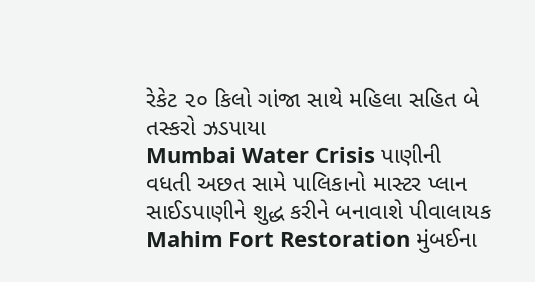રેકેટ ૨૦ કિલો ગાંજા સાથે મહિલા સહિત બે તસ્કરો ઝડપાયા
Mumbai Water Crisis પાણીની વધતી અછત સામે પાલિકાનો માસ્ટર પ્લાન સાઈડપાણીને શુદ્ધ કરીને બનાવાશે પીવાલાયક
Mahim Fort Restoration મુંબઈના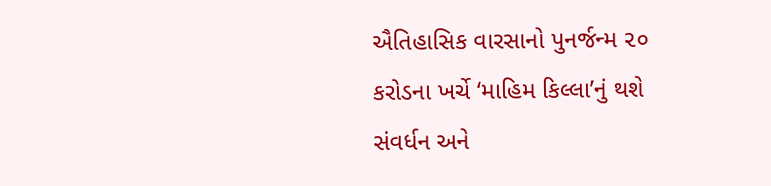ઐતિહાસિક વારસાનો પુનર્જન્મ ૨૦ કરોડના ખર્ચે ‘માહિમ કિલ્લા’નું થશે સંવર્ધન અને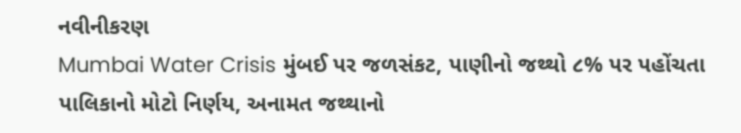નવીનીકરણ
Mumbai Water Crisis મુંબઈ પર જળસંકટ, પાણીનો જથ્થો ૮% પર પહોંચતા પાલિકાનો મોટો નિર્ણય, અનામત જથ્થાનો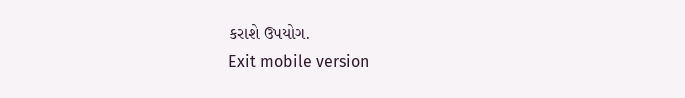કરાશે ઉપયોગ.
Exit mobile version